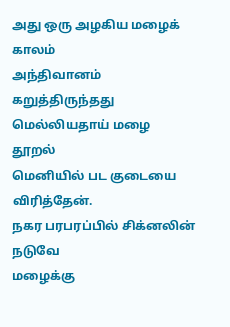அது ஒரு அழகிய மழைக் காலம்
அந்திவானம் கறுத்திருந்தது
மெல்லியதாய் மழை தூறல்
மெனியில் பட குடையை விரித்தேன்.
நகர பரபரப்பில் சிக்னலின் நடுவே
மழைக்கு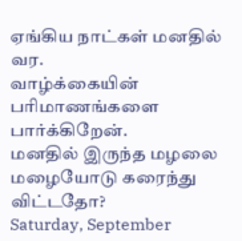ஏங்கிய நாட்கள் மனதில் வர.
வாழ்க்கையின் பரிமாணங்களை பார்க்கிறேன்.
மனதில் இருந்த மழலை மழையோடு கரைந்து விட்டதோ?
Saturday, September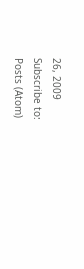26, 2009
Subscribe to:
Posts (Atom)